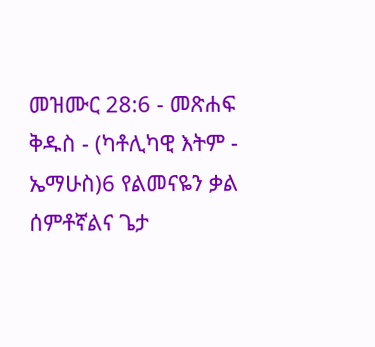መዝሙር 28:6 - መጽሐፍ ቅዱስ - (ካቶሊካዊ እትም - ኤማሁስ)6 የልመናዬን ቃል ሰምቶኛልና ጌታ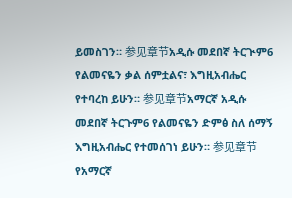ይመስገን። 参见章节አዲሱ መደበኛ ትርጒም6 የልመናዬን ቃል ሰምቷልና፣ እግዚአብሔር የተባረከ ይሁን። 参见章节አማርኛ አዲሱ መደበኛ ትርጉም6 የልመናዬን ድምፅ ስለ ሰማኝ እግዚአብሔር የተመሰገነ ይሁን። 参见章节የአማርኛ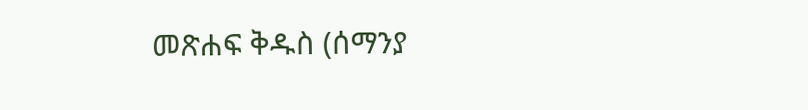መጽሐፍ ቅዱስ (ሰማንያ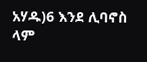አሃዱ)6 እንደ ሊባኖስ ላም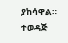ያከሳዋል። ተወዳጅ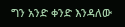ግን አንድ ቀንድ እንዳለው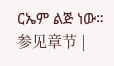ርኤም ልጅ ነው። 参见章节 |